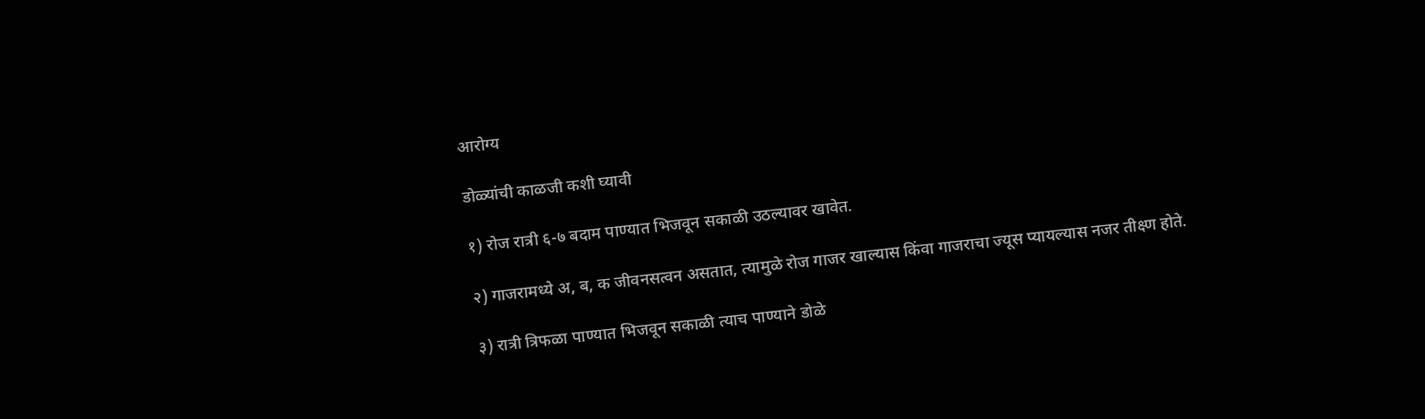आरोग्य

डोळ्यांची काळजी कशी घ्यावी

१) रोज रात्री ६-७ बदाम पाण्यात भिजवून सकाळी उठल्यावर खावेत.

२) गाजरामध्ये अ, ब, क जीवनसत्वन असतात, त्यामुळे रोज गाजर खाल्यास किंवा गाजराचा ज्यूस प्यायल्यास नजर तीक्ष्ण होते.

३) रात्री त्रिफळा पाण्यात भिजवून सकाळी त्याच पाण्याने डोळे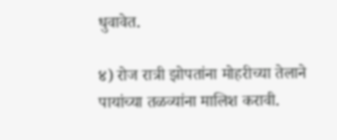धुवावेत.

४) रोज रात्री झोपतांना मोहरीच्या तेलाने पायांच्या तळव्यांना मालिश करावी.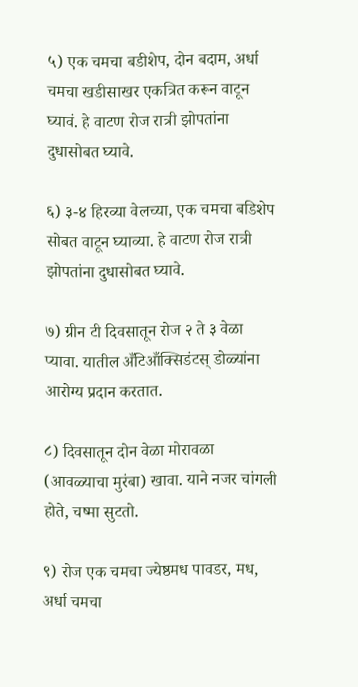५) एक चमचा बडीशेप, दोन बदाम, अर्धा चमचा खडीसाखर एकत्रित करून वाटून घ्यावं. हे वाटण रोज रात्री झोपतांना दुधासोबत घ्यावे.

६) ३-४ हिरव्या वेलच्या, एक चमचा बडिशेप सोबत वाटून घ्याव्या. हे वाटण रोज रात्री झोपतांना दुधासोबत घ्यावे.

७) ग्रीन टी दिवसातून रोज २ ते ३ वेळा प्यावा. यातील अँटिआँक्सिडंटस् डोळ्यांना आरोग्य प्रदान करतात.

८) दिवसातून दोन वेळा मोरावळा (आवळ्याचा मुरंबा) खावा. याने नजर चांगली होते, चष्मा सुटतो.

९) रोज एक चमचा ज्येष्ठमध पावडर, मध, अर्धा चमचा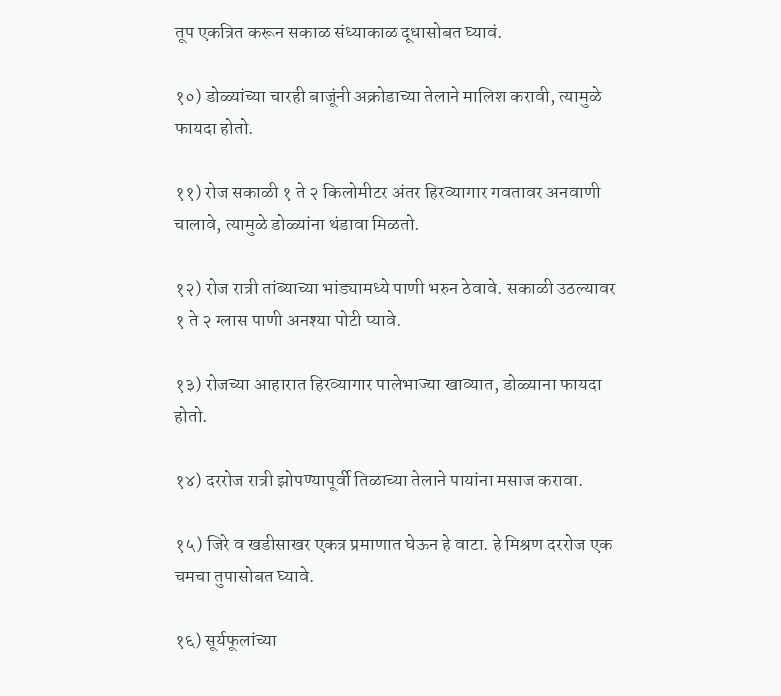तूप एकत्रित करून सकाळ संध्याकाळ दूधासोबत घ्यावं.

१०) डोळ्यांच्या चारही बाजूंनी अक्रोडाच्या तेलाने मालिश करावी, त्यामुळे फायदा होतो.

११) रोज सकाळी १ ते २ किलोमीटर अंतर हिरव्यागार गवतावर अनवाणी चालावे, त्यामुळे डोळ्यांना थंडावा मिळतो.

१२) रोज रात्री तांब्याच्या भांड्यामध्ये पाणी भरुन ठेवावे. सकाळी उठल्यावर १ ते २ ग्लास पाणी अनश्या पोटी प्यावे.

१३) रोजच्या आहारात हिरव्यागार पालेभाज्या खाव्यात, डोळ्याना फायदा होतो.

१४) दररोज रात्री झोपण्यापूर्वी तिळाच्या तेलाने पायांना मसाज करावा.

१५) जिरे व खडीसाखर एकत्र प्रमाणात घेऊन हे वाटा. हे मिश्रण दररोज एक चमचा तुपासोबत घ्यावे.

१६) सूर्यफूलांच्या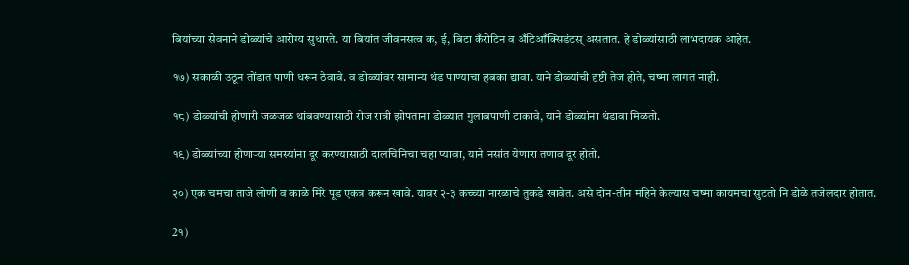बियांच्या सेवनाने डोळ्यांचे आरोग्य सुधारते. या बियांत जीवनसत्व क, ई, बिटा कँरोटिन व अँटिआँक्सिडंटस् असतात. हे डोळ्यांसाठी लाभदायक आहेत.

१७) सकाळी उठून तोंडात पाणी धरून ठेवावे. व डोळ्यांवर सामान्य थंड पाण्याचा हबका द्यावा. याने डोळ्यांची दृष्टी तेज होते, चष्मा लागत नाही.

१८) डोळ्यांची होणारी जळजळ थांबवण्यासाठी रोज रात्री झोपताना डोळ्यात गुलाबपाणी टाकावे, याने डोळ्यांना थंडावा मिळतो.

१९) डोळ्यांच्या होणाऱ्या समस्यांना दूर करण्यासाठी दालचिनिचा चहा प्यावा, याने नसांत येणारा तणाव दूर होतो.

२०) एक चमचा ताजे लोणी व काळे मिरे पूड एकत्र करून खावे. यावर २-३ कच्च्या नारळाचे तुकडे खावेत. असे दोन-तीन महिने केल्यास चष्मा कायमचा सुटतो नि डोळे तजेलदार होतात.

2१)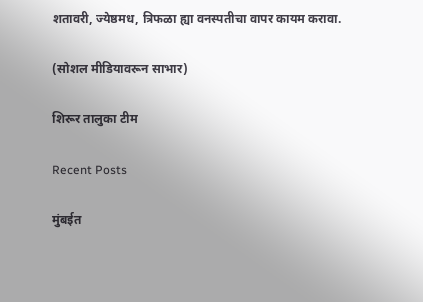शतावरी, ज्येष्ठमध, त्रिफळा ह्या वनस्पतीचा वापर कायम करावा.

(सोशल मीडियावरून साभार)

शिरूर तालुका टीम

Recent Posts

मुंबईत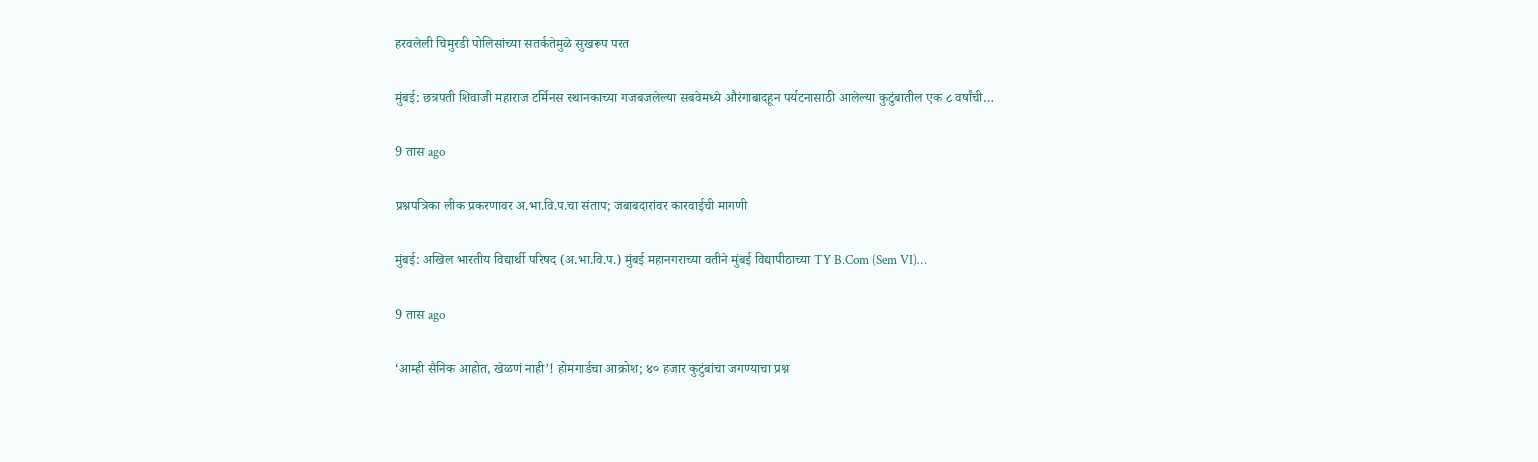हरवलेली चिमुरडी पोलिसांच्या सतर्कतेमुळे सुखरूप परत

मुंबई: छत्रपती शिवाजी महाराज टर्मिनस स्थानकाच्या गजबजलेल्या सबवेमध्ये औरंगाबादहून पर्यटनासाठी आलेल्या कुटुंबातील एक ८ वर्षांची…

9 तास ago

प्रश्नपत्रिका लीक प्रकरणावर अ.भा.वि.प.चा संताप; जबाबदारांवर कारवाईची मागणी

मुंबई: अखिल भारतीय विद्यार्थी परिषद (अ.भा.वि.प.) मुंबई महानगराच्या वतीने मुंबई विद्यापीठाच्या TY B.Com (Sem VI)…

9 तास ago

‘आम्ही सैनिक आहोत, खेळणं नाही’! होमगार्डचा आक्रोश; ४० हजार कुटुंबांचा जगण्याचा प्रश्न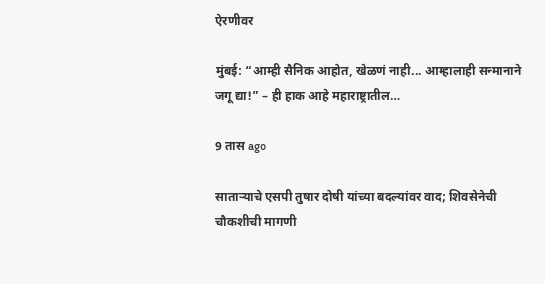ऐरणीवर

मुंबई: “आम्ही सैनिक आहोत, खेळणं नाही... आम्हालाही सन्मानाने जगू द्या!” – ही हाक आहे महाराष्ट्रातील…

9 तास ago

साताऱ्याचे एसपी तुषार दोषी यांच्या बदल्यांवर वाद; शिवसेनेची चौकशीची मागणी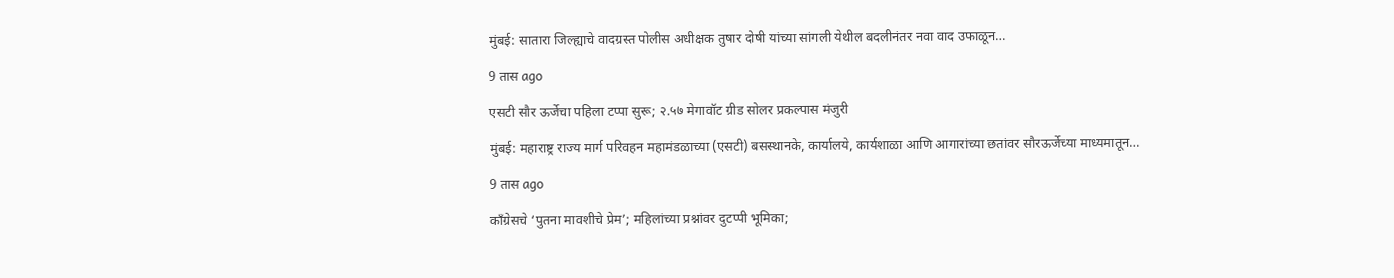मुंबई: सातारा जिल्ह्याचे वादग्रस्त पोलीस अधीक्षक तुषार दोषी यांच्या सांगली येथील बदलीनंतर नवा वाद उफाळून…

9 तास ago

एसटी सौर ऊर्जेचा पहिला टप्पा सुरू; २.५७ मेगावॉट ग्रीड सोलर प्रकल्पास मंजुरी

मुंबई: महाराष्ट्र राज्य मार्ग परिवहन महामंडळाच्या (एसटी) बसस्थानके, कार्यालये, कार्यशाळा आणि आगारांच्या छतांवर सौरऊर्जेच्या माध्यमातून…

9 तास ago

काँग्रेसचे ‘पुतना मावशीचे प्रेम’; महिलांच्या प्रश्नांवर दुटप्पी भूमिका;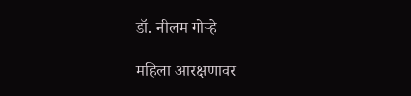डॉ. नीलम गोऱ्हे

महिला आरक्षणावर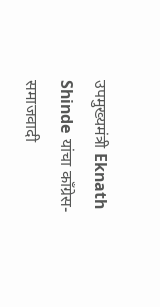उपमुख्यमंत्री Eknath Shinde यांचा काँग्रेस-समाजवादी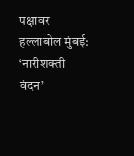पक्षावर हल्लाबोल मुंबई: ‘नारीशक्ती वंदन’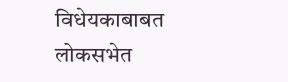विधेयकाबाबत लोकसभेत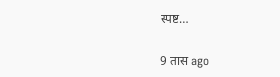स्पष्ट…

9 तास ago